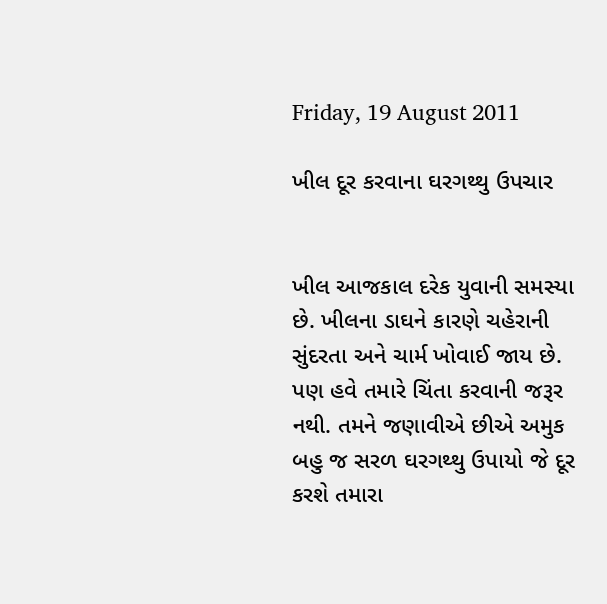Friday, 19 August 2011

ખીલ દૂર કરવાના ઘરગથ્થુ ઉપચાર


ખીલ આજકાલ દરેક યુવાની સમસ્યા છે. ખીલના ડાઘને કારણે ચહેરાની સુંદરતા અને ચાર્મ ખોવાઈ જાય છે. પણ હવે તમારે ચિંતા કરવાની જરૂર નથી. તમને જણાવીએ છીએ અમુક બહુ જ સરળ ઘરગથ્થુ ઉપાયો જે દૂર કરશે તમારા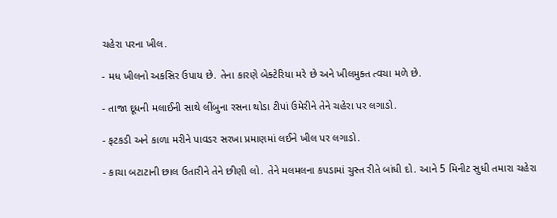ચહેરા પરના ખીલ.

- મધ ખીલનો અકસિર ઉપાય છે. તેના કારણે બેક્ટેરિયા મરે છે અને ખીલમુક્ત ત્વચા મળે છે.

- તાજા દૂધની મલાઈની સાથે લીંબુના રસના થોડા ટીપાં ઉમેરીને તેને ચહેરા પર લગાડો.

- ફટકડી અને કાળા મરીને પાવડર સરખા પ્રમાણમાં લઈને ખીલ પર લગાડો.

- કાચા બટાટાની છાલ ઉતારીને તેને છીણી લો. તેને મલમલના કપડામાં ચુસ્ત રીતે બાંધી દો. આને 5 મિનીટ સુધી તમારા ચહેરા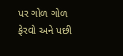પર ગોળ ગોળ ફેરવો અને પછી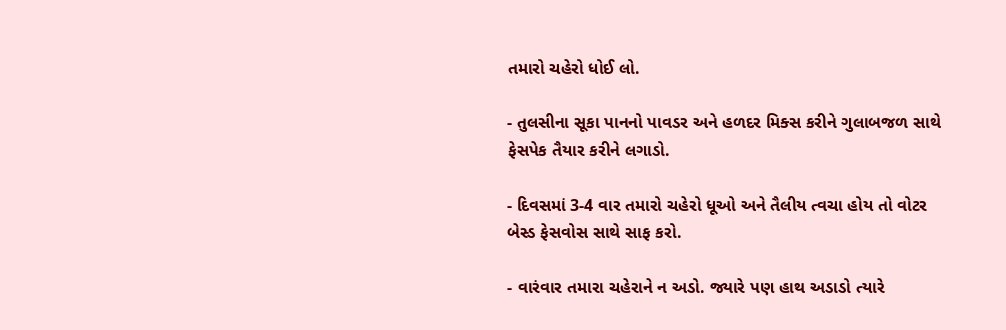તમારો ચહેરો ધોઈ લો.

- તુલસીના સૂકા પાનનો પાવડર અને હળદર મિક્સ કરીને ગુલાબજળ સાથે ફેસપેક તૈયાર કરીને લગાડો.

- દિવસમાં 3-4 વાર તમારો ચહેરો ધૂઓ અને તૈલીય ત્વચા હોય તો વોટર બેસ્ડ ફેસવોસ સાથે સાફ કરો.

- વારંવાર તમારા ચહેરાને ન અડો. જ્યારે પણ હાથ અડાડો ત્યારે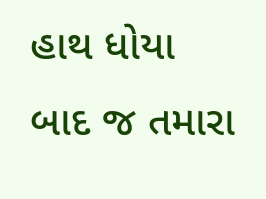હાથ ધોયા બાદ જ તમારા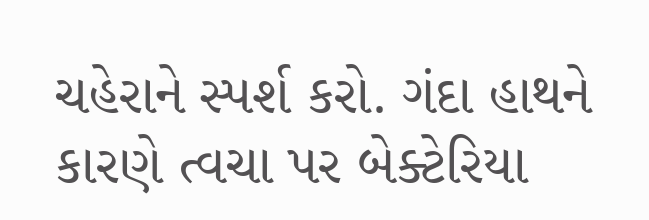ચહેરાને સ્પર્શ કરો. ગંદા હાથને કારણે ત્વચા પર બેક્ટેરિયા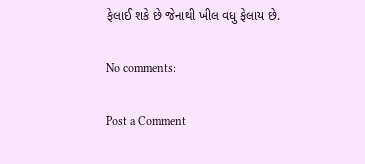ફેલાઈ શકે છે જેનાથી ખીલ વધુ ફેલાય છે.

No comments:

Post a Comment